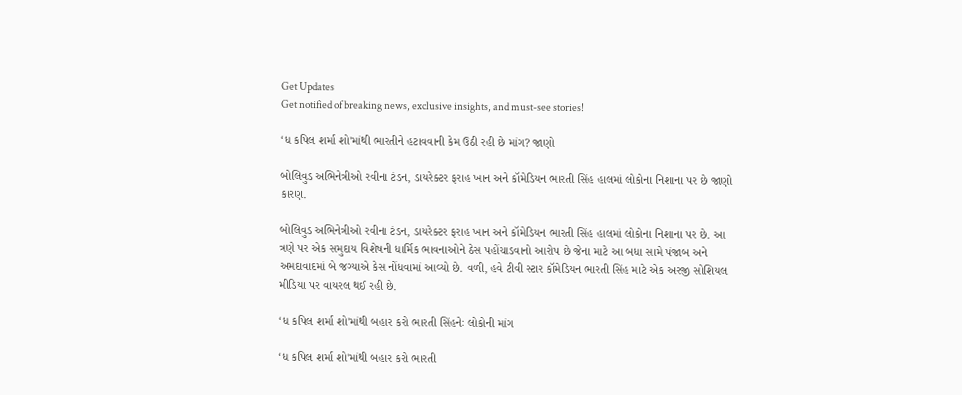Get Updates
Get notified of breaking news, exclusive insights, and must-see stories!

‘ધ કપિલ શર્મા શો'માંથી ભારતીને હટાવવાની કેમ ઉઠી રહી છે માંગ? જાણો

બોલિવુડ અભિનેત્રીઓ રવીના ટંડન, ડાયરેક્ટર ફરાહ ખાન અને કૉમેડિયન ભારતી સિંહ હાલમાં લોકોના નિશાના પર છે જાણો કારણ.

બોલિવુડ અભિનેત્રીઓ રવીના ટંડન, ડાયરેક્ટર ફરાહ ખાન અને કૉમેડિયન ભારતી સિંહ હાલમાં લોકોના નિશાના પર છે. આ ત્રણે પર એક સમુદાય વિશેષની ધાર્મિક ભાવનાઓને ઠેસ પહોંચાડવાનો આરોપ છે જેના માટે આ બધા સામે પંજાબ અને અમદાવાદમાં બે જગ્યાએ કેસ નોંધવામાં આવ્યો છે. વળી, હવે ટીવી સ્ટાર કૉમેડિયન ભારતી સિંહ માટે એક અરજી સોશિયલ મીડિયા પર વાયરલ થઈ રહી છે.

‘ધ કપિલ શર્મા શો'માંથી બહાર કરો ભારતી સિંહનેઃ લોકોની માંગ

‘ધ કપિલ શર્મા શો'માંથી બહાર કરો ભારતી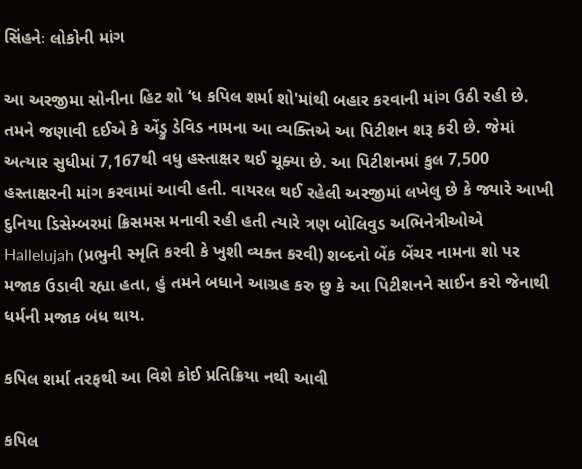સિંહનેઃ લોકોની માંગ

આ અરજીમા સોનીના હિટ શો ‘ધ કપિલ શર્મા શો'માંથી બહાર કરવાની માંગ ઉઠી રહી છે. તમને જણાવી દઈએ કે એંડ્રુ ડેવિડ નામના આ વ્યક્તિએ આ પિટીશન શરૂ કરી છે. જેમાં અત્યાર સુધીમાં 7,167થી વધુ હસ્તાક્ષર થઈ ચૂક્યા છે. આ પિટીશનમાં કુલ 7,500 હસ્તાક્ષરની માંગ કરવામાં આવી હતી. વાયરલ થઈ રહેલી અરજીમાં લખેલુ છે કે જ્યારે આખી દુનિયા ડિસેમ્બરમાં ક્રિસમસ મનાવી રહી હતી ત્યારે ત્રણ બોલિવુડ અભિનેત્રીઓએ Hallelujah (પ્રભુની સ્મૃતિ કરવી કે ખુશી વ્યક્ત કરવી) શબ્દનો બેંક બેંચર નામના શો પર મજાક ઉડાવી રહ્યા હતા, હું તમને બધાને આગ્રહ કરુ છુ કે આ પિટીશનને સાઈન કરો જેનાથી ધર્મની મજાક બંધ થાય.

કપિલ શર્મા તરફથી આ વિશે કોઈ પ્રતિક્રિયા નથી આવી

કપિલ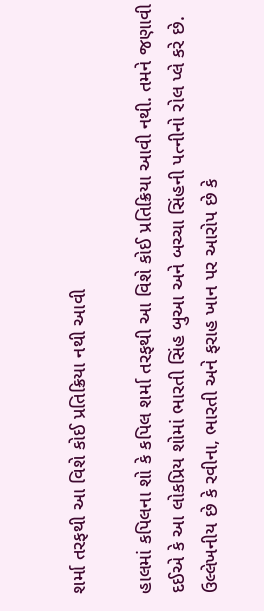શર્મા તરફથી આ વિશે કોઈ પ્રતિક્રિયા નથી આવી

હાલમાં કપિલના શો કે કપિલ શર્મા તરફથી આ વિશે કોઈ પ્રતિક્રિયા આવી નથી. તમને જણાવી દઈએ કે આ લોકપ્રિય શોમાં ભારતી સિંહ બુઆ અને બચ્ચા સિંહની પત્નીનો રોલ પ્લે કરે છે. ઉલ્લેખનીય છે કે રવીના, ભારતી અને ફરાહ ખાન પર આરોપ છે કે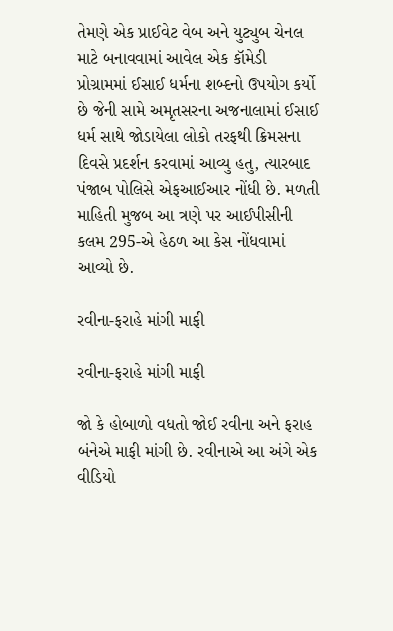તેમણે એક પ્રાઈવેટ વેબ અને યુટ્યુબ ચેનલ માટે બનાવવામાં આવેલ એક કૉમેડી પ્રોગ્રામમાં ઈસાઈ ધર્મના શબ્દનો ઉપયોગ કર્યો છે જેની સામે અમૃતસરના અજનાલામાં ઈસાઈ ધર્મ સાથે જોડાયેલા લોકો તરફથી ક્રિમસના દિવસે પ્રદર્શન કરવામાં આવ્યુ હતુ, ત્યારબાદ પંજાબ પોલિસે એફઆઈઆર નોંધી છે. મળતી માહિતી મુજબ આ ત્રણે પર આઈપીસીની કલમ 295-એ હેઠળ આ કેસ નોંધવામાં આવ્યો છે.

રવીના-ફરાહે માંગી માફી

રવીના-ફરાહે માંગી માફી

જો કે હોબાળો વધતો જોઈ રવીના અને ફરાહ બંનેએ માફી માંગી છે. રવીનાએ આ અંગે એક વીડિયો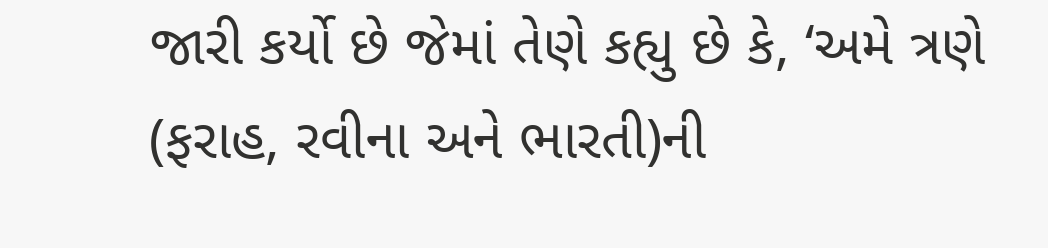જારી કર્યો છે જેમાં તેણે કહ્યુ છે કે, ‘અમે ત્રણે (ફરાહ, રવીના અને ભારતી)ની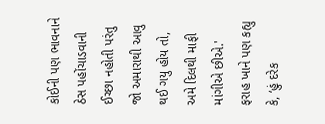કોઈની પણ ભાવનાને ઠેસ પહોંચાડવાની ઈચ્છા નહોતી પરંતુ જો અમારાથી આવુ થઈ ગયુ હોય તો, અમે દિલથી માફી માંગીએ છીએ.' ફરાહ ખાને પણ કહ્યુ કે, ‘હું દરેક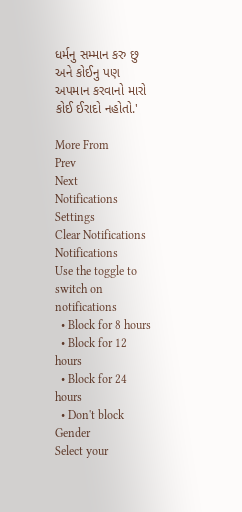ધર્મનુ સમ્માન કરુ છુ અને કોઈનુ પણ અપમાન કરવાનો મારો કોઈ ઈરાદો નહોતો.'

More From
Prev
Next
Notifications
Settings
Clear Notifications
Notifications
Use the toggle to switch on notifications
  • Block for 8 hours
  • Block for 12 hours
  • Block for 24 hours
  • Don't block
Gender
Select your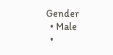Gender
  • Male
  •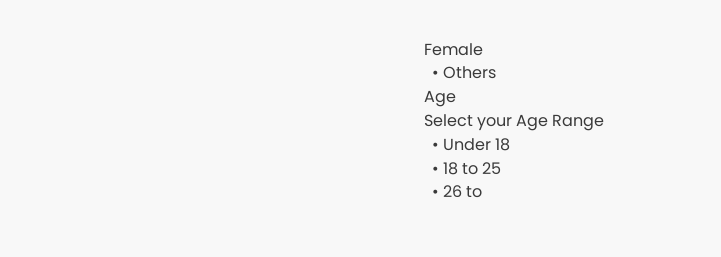Female
  • Others
Age
Select your Age Range
  • Under 18
  • 18 to 25
  • 26 to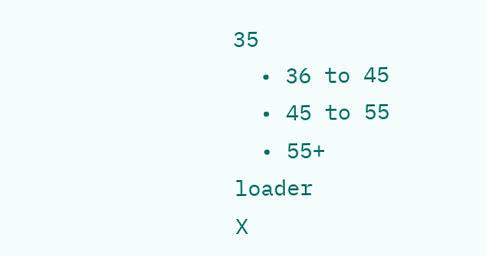35
  • 36 to 45
  • 45 to 55
  • 55+
loader
X